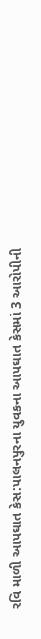રવિ માળી આપઘાત કેસ:પાલનપુરના યુવકના આપઘાત કેસમાં 3 આરોપીની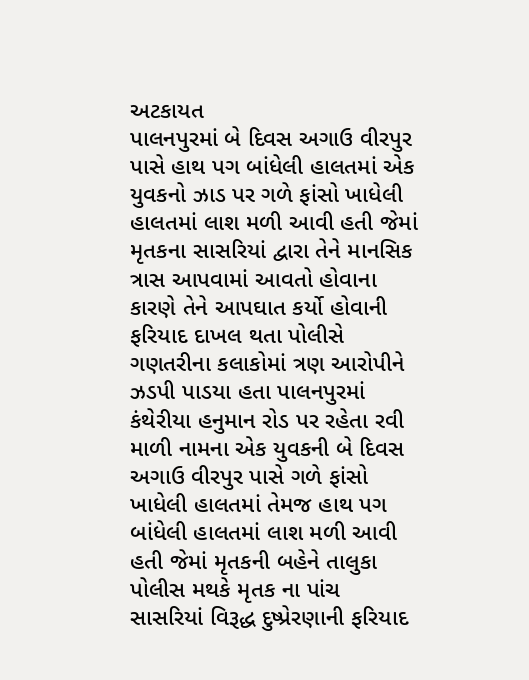અટકાયત
પાલનપુરમાં બે દિવસ અગાઉ વીરપુર પાસે હાથ પગ બાંધેલી હાલતમાં એક યુવકનો ઝાડ પર ગળે ફાંસો ખાધેલી હાલતમાં લાશ મળી આવી હતી જેમાં મૃતકના સાસરિયાં દ્વારા તેને માનસિક ત્રાસ આપવામાં આવતો હોવાના કારણે તેને આપઘાત કર્યો હોવાની ફરિયાદ દાખલ થતા પોલીસે ગણતરીના કલાકોમાં ત્રણ આરોપીને ઝડપી પાડયા હતા પાલનપુરમાં કંથેરીયા હનુમાન રોડ પર રહેતા રવી માળી નામના એક યુવકની બે દિવસ અગાઉ વીરપુર પાસે ગળે ફાંસો ખાધેલી હાલતમાં તેમજ હાથ પગ બાંધેલી હાલતમાં લાશ મળી આવી હતી જેમાં મૃતકની બહેને તાલુકા પોલીસ મથકે મૃતક ના પાંચ સાસરિયાં વિરૂદ્ધ દુષ્પ્રેરણાની ફરિયાદ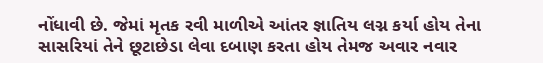નોંધાવી છે. જેમાં મૃતક રવી માળીએ આંતર જ્ઞાતિય લગ્ન કર્યા હોય તેના સાસરિયાં તેને છૂટાછેડા લેવા દબાણ કરતા હોય તેમજ અવાર નવાર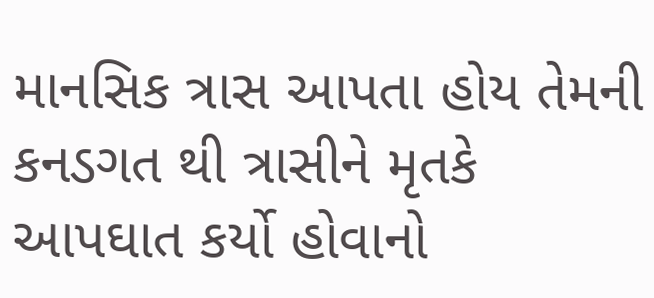માનસિક ત્રાસ આપતા હોય તેમની કનડગત થી ત્રાસીને મૃતકે આપઘાત કર્યો હોવાનો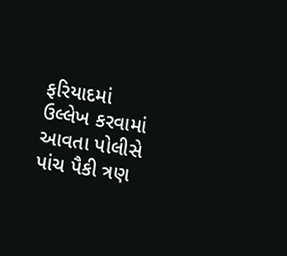ફરિયાદમાં ઉલ્લેખ કરવામાં આવતા પોલીસે પાંચ પૈકી ત્રણ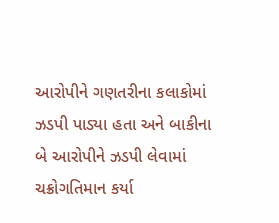આરોપીને ગણતરીના કલાકોમાં ઝડપી પાડ્યા હતા અને બાકીના બે આરોપીને ઝડપી લેવામાં ચક્રોગતિમાન કર્યા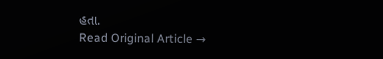હતા.
Read Original Article →